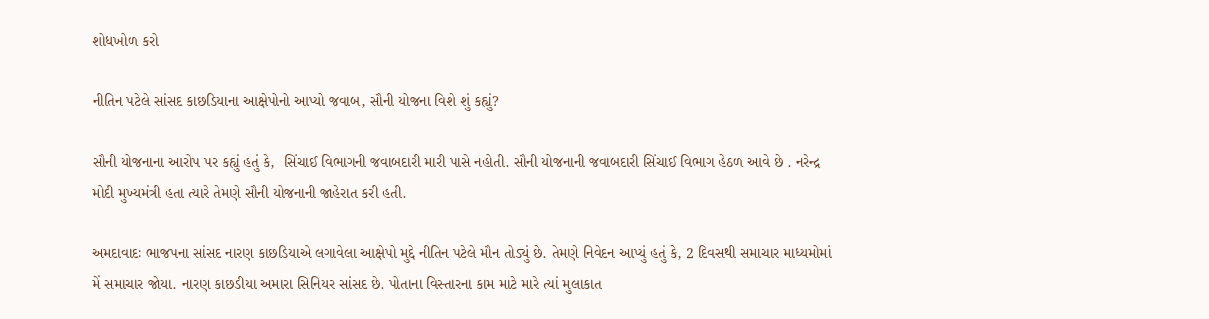શોધખોળ કરો

નીતિન પટેલે સાંસદ કાછડિયાના આક્ષેપોનો આપ્યો જવાબ, સૌની યોજના વિશે શું કહ્યું?

સૌની યોજનાના આરોપ પર કહ્યું હતું કે,  સિંચાઈ વિભાગની જવાબદારી મારી પાસે નહોતી. સૌની યોજનાની જવાબદારી સિંચાઈ વિભાગ હેઠળ આવે છે . નરેન્દ્ર મોદી મુખ્યમંત્રી હતા ત્યારે તેમણે સૌની યોજનાની જાહેરાત કરી હતી.

અમદાવાદઃ ભાજપના સાંસદ નારણ કાછડિયાએ લગાવેલા આક્ષેપો મુદ્દે નીતિન પટેલે મૌન તોડ્યું છે. તેમણે નિવેદન આપ્યું હતું કે, 2 દિવસથી સમાચાર માધ્યમોમાં મેં સમાચાર જોયા. નારણ કાછડીયા અમારા સિનિયર સાંસદ છે. પોતાના વિસ્તારના કામ માટે મારે ત્યાં મુલાકાત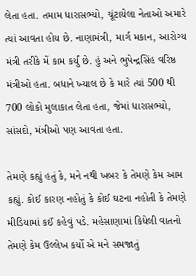લેતા હતા. તમામ ધારાસભ્યો, ચૂંટાયેલા નેતાઓ અમારે ત્યાં આવતા હોય છે. નાણામંત્રી, માર્ગ મકાન, આરોગ્ય મંત્રી તરીકે મેં કામ કર્યું છે. હું અને ભુપેન્દ્રસિંહ વરિષ્ઠ મંત્રીઓ હતા. બધાને ખ્યાલ છે કે મારે ત્યાં 500 થી 700 લોકો મુલાકાત લેતા હતા, જેમાં ધારાસભ્યો, સાંસદો, મંત્રીઓ પણ આવતા હતા.

તેમણે કહ્યું હતું કે, મને નથી ખબર કે તેમણે કેમ આમ કહ્યું. કોઈ કારણ નહોતું કે કોઈ ઘટના નહોતી કે તેમણે મીડિયામાં કઈં કહેવું પડે. મહેસાણામાં કિધેલી વાતનો તેમણે કેમ ઉલ્લેખ કર્યો એ મને સમજાતું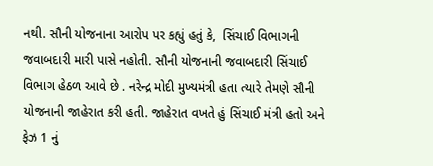નથી. સૌની યોજનાના આરોપ પર કહ્યું હતું કે,  સિંચાઈ વિભાગની જવાબદારી મારી પાસે નહોતી. સૌની યોજનાની જવાબદારી સિંચાઈ વિભાગ હેઠળ આવે છે . નરેન્દ્ર મોદી મુખ્યમંત્રી હતા ત્યારે તેમણે સૌની યોજનાની જાહેરાત કરી હતી. જાહેરાત વખતે હું સિંચાઈ મંત્રી હતો અને ફેઝ 1 નું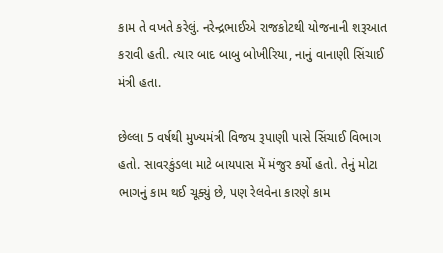કામ તે વખતે કરેલું. નરેન્દ્રભાઈએ રાજકોટથી યોજનાની શરૂઆત કરાવી હતી. ત્યાર બાદ બાબુ બોખીરિયા, નાનું વાનાણી સિંચાઈ મંત્રી હતા.

છેલ્લા 5 વર્ષથી મુખ્યમંત્રી વિજય રૂપાણી પાસે સિંચાઈ વિભાગ હતો. સાવરકુંડલા માટે બાયપાસ મેં મંજુર કર્યો હતો. તેનું મોટા ભાગનું કામ થઈ ચૂક્યું છે, પણ રેલવેના કારણે કામ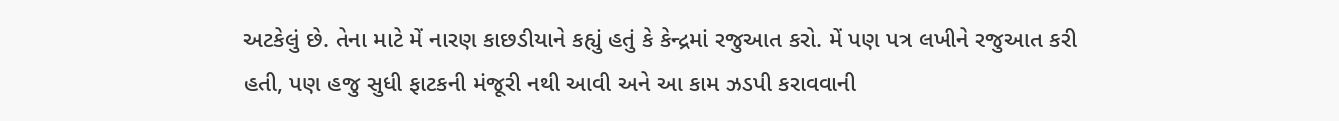અટકેલું છે. તેના માટે મેં નારણ કાછડીયાને કહ્યું હતું કે કેન્દ્રમાં રજુઆત કરો. મેં પણ પત્ર લખીને રજુઆત કરી હતી, પણ હજુ સુધી ફાટકની મંજૂરી નથી આવી અને આ કામ ઝડપી કરાવવાની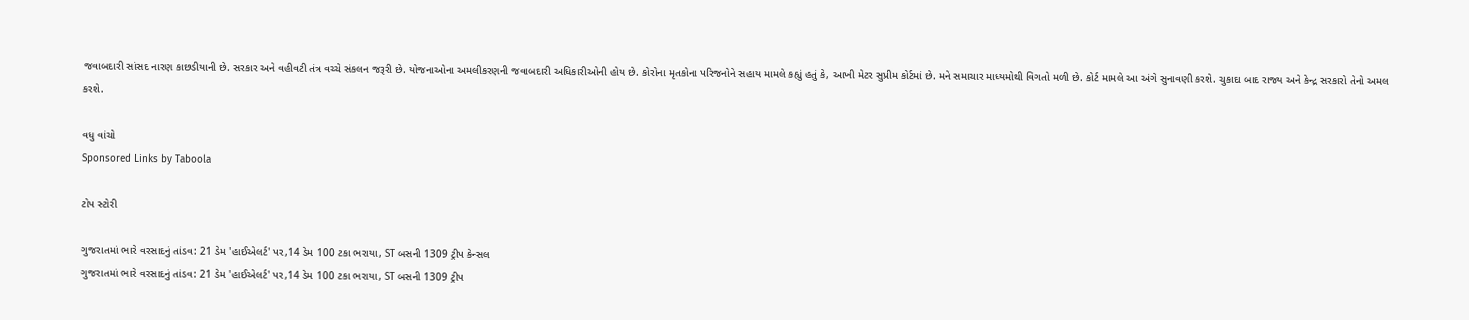જવાબદારી સાંસદ નારણ કાછડીયાની છે. સરકાર અને વહીવટી તંત્ર વચ્ચે સંકલન જરૂરી છે. યોજનાઓના અમલીકરણની જવાબદારી અધિકારીઓની હોય છે. કોરોના મૃતકોના પરિજનોને સહાય મામલે કહ્યું હતું કે, આખી મેટર સુપ્રીમ કોર્ટમાં છે. મને સમાચાર માધ્યમોથી વિગતો મળી છે. કોર્ટ મામલે આ અંગે સુનાવણી કરશે. ચુકાદા બાદ રાજ્ય અને કેન્દ્ર સરકારો તેનો અમલ કરશે.

વધુ વાંચો
Sponsored Links by Taboola

ટોપ સ્ટોરી

ગુજરાતમાં ભારે વરસાદનું તાંડવ: 21 ડેમ 'હાઈએલર્ટ' પર,14 ડેમ 100 ટકા ભરાયા, ST બસની 1309 ટ્રીપ કેન્સલ
ગુજરાતમાં ભારે વરસાદનું તાંડવ: 21 ડેમ 'હાઈએલર્ટ' પર,14 ડેમ 100 ટકા ભરાયા, ST બસની 1309 ટ્રીપ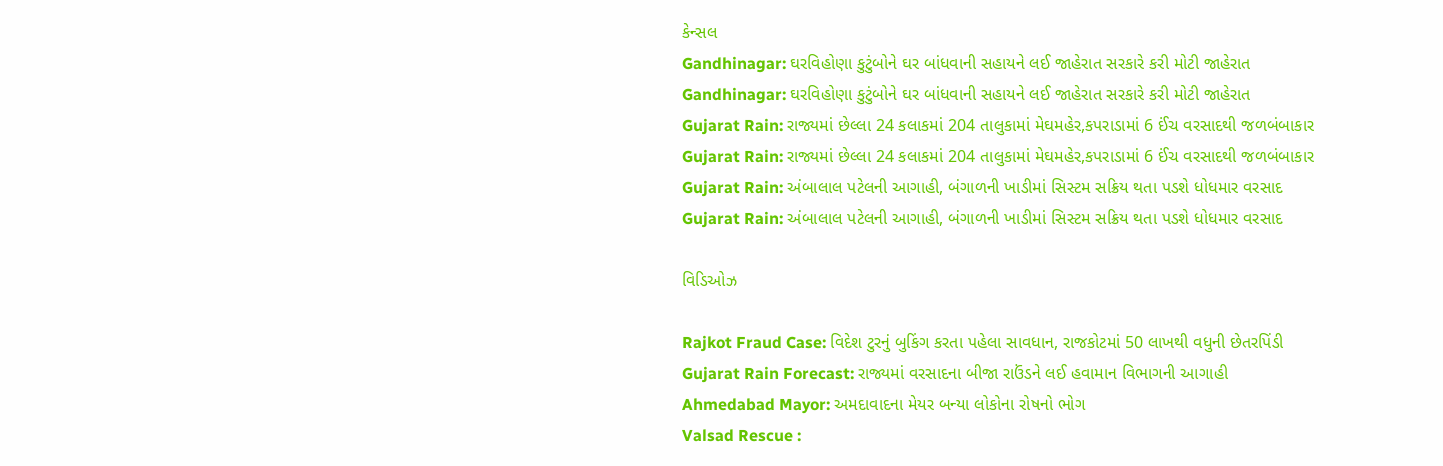કેન્સલ
Gandhinagar: ઘરવિહોણા કુટુંબોને ઘર બાંધવાની સહાયને લઈ જાહેરાત સરકારે કરી મોટી જાહેરાત
Gandhinagar: ઘરવિહોણા કુટુંબોને ઘર બાંધવાની સહાયને લઈ જાહેરાત સરકારે કરી મોટી જાહેરાત
Gujarat Rain: રાજ્યમાં છેલ્લા 24 કલાકમાં 204 તાલુકામાં મેઘમહેર,કપરાડામાં 6 ઈંચ વરસાદથી જળબંબાકાર
Gujarat Rain: રાજ્યમાં છેલ્લા 24 કલાકમાં 204 તાલુકામાં મેઘમહેર,કપરાડામાં 6 ઈંચ વરસાદથી જળબંબાકાર
Gujarat Rain: અંબાલાલ પટેલની આગાહી, બંગાળની ખાડીમાં સિસ્ટમ સક્રિય થતા પડશે ધોધમાર વરસાદ
Gujarat Rain: અંબાલાલ પટેલની આગાહી, બંગાળની ખાડીમાં સિસ્ટમ સક્રિય થતા પડશે ધોધમાર વરસાદ

વિડિઓઝ

Rajkot Fraud Case: વિદેશ ટુરનું બુકિંગ કરતા પહેલા સાવધાન, રાજકોટમાં 50 લાખથી વધુની છેતરપિંડી
Gujarat Rain Forecast: રાજ્યમાં વરસાદના બીજા રાઉંડને લઈ હવામાન વિભાગની આગાહી
Ahmedabad Mayor: અમદાવાદના મેયર બન્યા લોકોના રોષનો ભોગ
Valsad Rescue :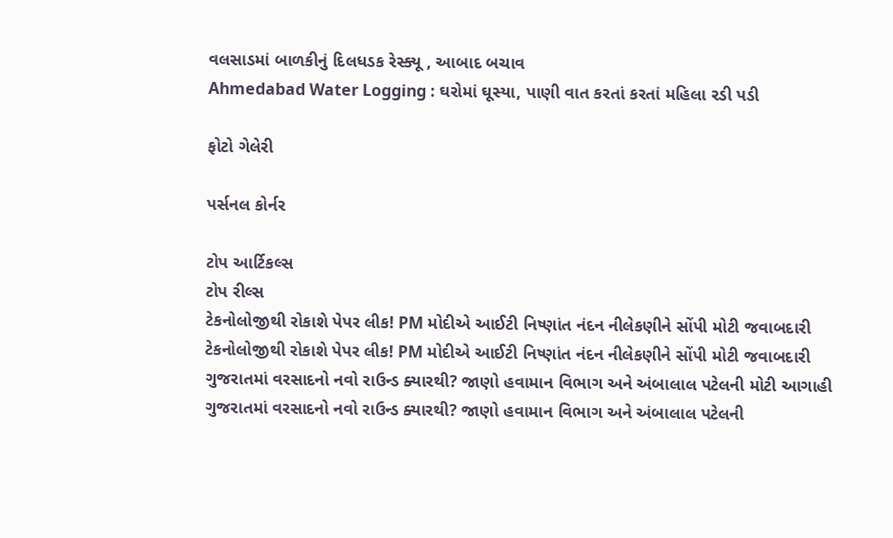વલસાડમાં બાળકીનું દિલધડક રેસ્ક્યૂ , આબાદ બચાવ
Ahmedabad Water Logging : ઘરોમાં ઘૂસ્યા, પાણી વાત કરતાં કરતાં મહિલા રડી પડી

ફોટો ગેલેરી

પર્સનલ કોર્નર

ટોપ આર્ટિકલ્સ
ટોપ રીલ્સ
ટેકનોલોજીથી રોકાશે પેપર લીક! PM મોદીએ આઈટી નિષ્ણાંત નંદન નીલેકણીને સોંપી મોટી જવાબદારી
ટેકનોલોજીથી રોકાશે પેપર લીક! PM મોદીએ આઈટી નિષ્ણાંત નંદન નીલેકણીને સોંપી મોટી જવાબદારી
ગુજરાતમાં વરસાદનો નવો રાઉન્ડ ક્યારથી? જાણો હવામાન વિભાગ અને અંબાલાલ પટેલની મોટી આગાહી
ગુજરાતમાં વરસાદનો નવો રાઉન્ડ ક્યારથી? જાણો હવામાન વિભાગ અને અંબાલાલ પટેલની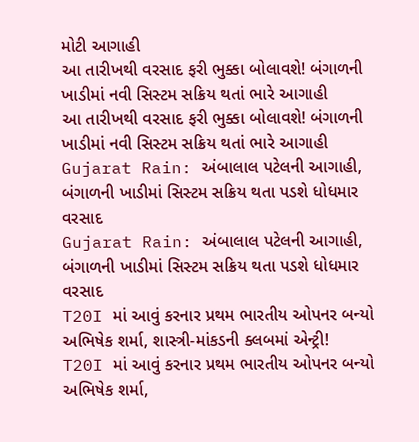મોટી આગાહી
આ તારીખથી વરસાદ ફરી ભુક્કા બોલાવશે! બંગાળની ખાડીમાં નવી સિસ્ટમ સક્રિય થતાં ભારે આગાહી
આ તારીખથી વરસાદ ફરી ભુક્કા બોલાવશે! બંગાળની ખાડીમાં નવી સિસ્ટમ સક્રિય થતાં ભારે આગાહી
Gujarat Rain: અંબાલાલ પટેલની આગાહી, બંગાળની ખાડીમાં સિસ્ટમ સક્રિય થતા પડશે ધોધમાર વરસાદ
Gujarat Rain: અંબાલાલ પટેલની આગાહી, બંગાળની ખાડીમાં સિસ્ટમ સક્રિય થતા પડશે ધોધમાર વરસાદ
T20I માં આવું કરનાર પ્રથમ ભારતીય ઓપનર બન્યો અભિષેક શર્મા, શાસ્ત્રી-માંકડની ક્લબમાં એન્ટ્રી!
T20I માં આવું કરનાર પ્રથમ ભારતીય ઓપનર બન્યો અભિષેક શર્મા,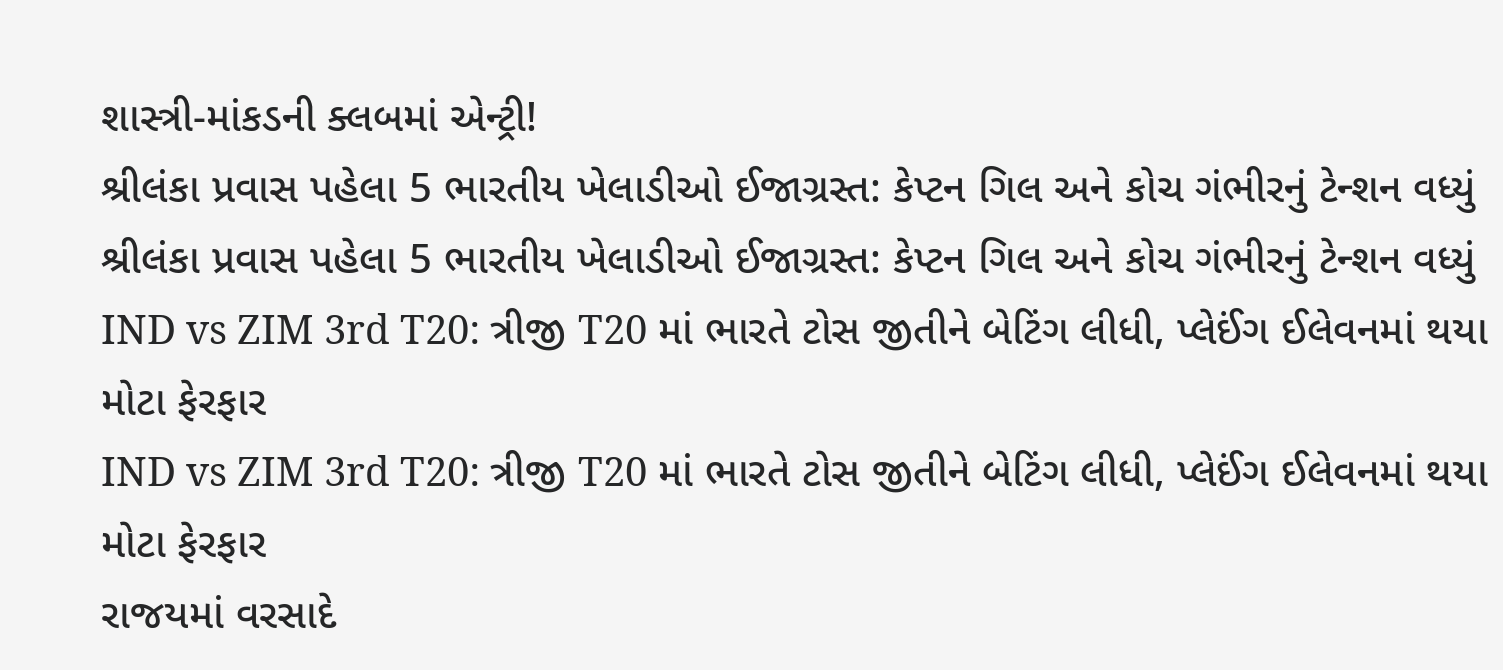શાસ્ત્રી-માંકડની ક્લબમાં એન્ટ્રી!
શ્રીલંકા પ્રવાસ પહેલા 5 ભારતીય ખેલાડીઓ ઈજાગ્રસ્ત: કેપ્ટન ગિલ અને કોચ ગંભીરનું ટેન્શન વધ્યું
શ્રીલંકા પ્રવાસ પહેલા 5 ભારતીય ખેલાડીઓ ઈજાગ્રસ્ત: કેપ્ટન ગિલ અને કોચ ગંભીરનું ટેન્શન વધ્યું
IND vs ZIM 3rd T20: ત્રીજી T20 માં ભારતે ટોસ જીતીને બેટિંગ લીધી, પ્લેઈંગ ઈલેવનમાં થયા મોટા ફેરફાર
IND vs ZIM 3rd T20: ત્રીજી T20 માં ભારતે ટોસ જીતીને બેટિંગ લીધી, પ્લેઈંગ ઈલેવનમાં થયા મોટા ફેરફાર
રાજયમાં વરસાદે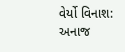વેર્યો વિનાશ: અનાજ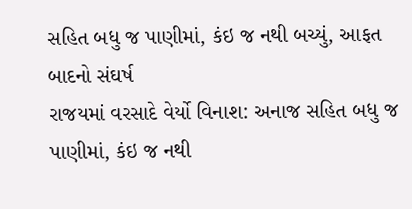સહિત બધુ જ પાણીમાં, કંઇ જ નથી બચ્યું, આફત બાદનો સંઘર્ષ
રાજયમાં વરસાદે વેર્યો વિનાશ: અનાજ સહિત બધુ જ પાણીમાં, કંઇ જ નથી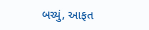બચ્યું, આફત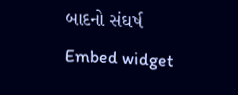બાદનો સંઘર્ષ
Embed widget